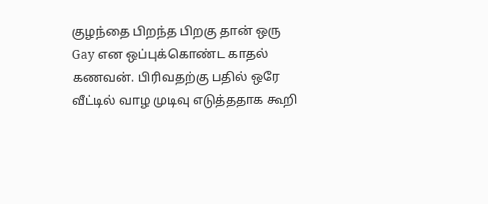குழந்தை பிறந்த பிறகு தான் ஒரு Gay என ஒப்புக்கொண்ட காதல் கணவன். பிரிவதற்கு பதில் ஒரே வீட்டில் வாழ முடிவு எடுத்ததாக கூறி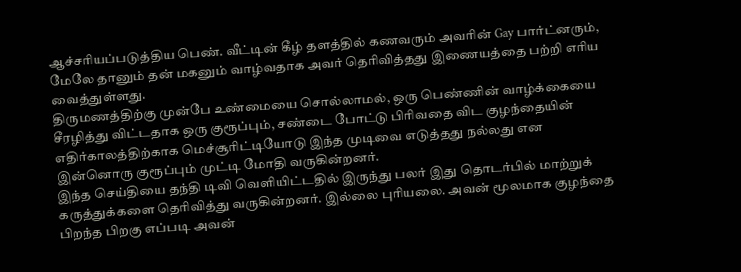ஆச்சரியப்படுத்திய பெண். வீட்டின் கீழ் தளத்தில் கணவரும் அவரின் Gay பார்ட்னரும், மேலே தானும் தன் மகனும் வாழ்வதாக அவர் தெரிவித்தது இணையத்தை பற்றி எரிய வைத்துள்ளது.
திருமணத்திற்கு முன்பே உண்மையை சொல்லாமல், ஒரு பெண்ணின் வாழ்க்கையை சீரழித்து விட்டதாக ஒரு குரூப்பும், சண்டை போட்டு பிரிவதை விட குழந்தையின் எதிர்காலத்திற்காக மெச்சூரிட்டியோடு இந்த முடிவை எடுத்தது நல்லது என இன்னொரு குரூப்பும் முட்டி மோதி வருகின்றனர்.
இந்த செய்தியை தந்தி டிவி வெளியிட்டதில் இருந்து பலர் இது தொடர்பில் மாற்றுக் கருத்துக்களை தெரிவித்து வருகின்றனர். இல்லை புரியலை. அவன் மூலமாக குழந்தை பிறந்த பிறகு எப்படி அவன்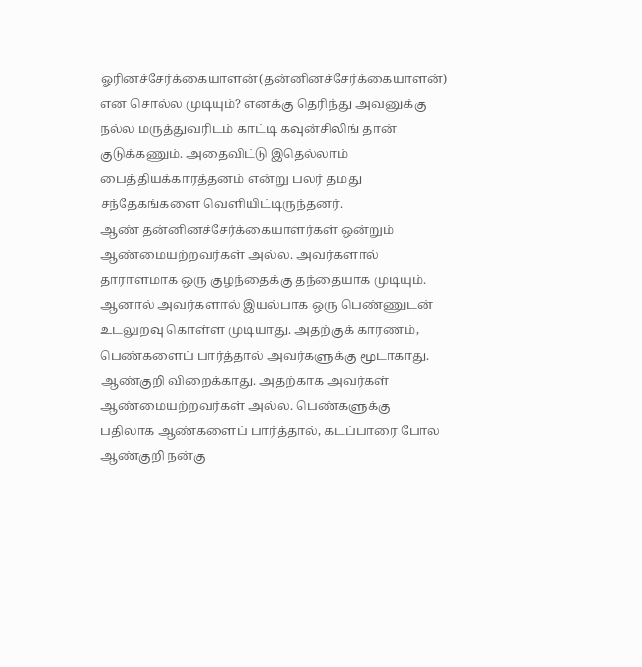ஓரினச்சேர்க்கையாளன்(தன்னினச்சேர்க்கையாளன்) என சொல்ல முடியும்? எனக்கு தெரிந்து அவனுக்கு நல்ல மருத்துவரிடம் காட்டி கவுன்சிலிங் தான் குடுக்கணும். அதைவிட்டு இதெல்லாம் பைத்தியக்காரத்தனம் என்று பலர் தமது சந்தேகங்களை வெளியிட்டிருந்தனர்.
ஆண் தன்னினச்சேர்க்கையாளர்கள் ஒன்றும் ஆண்மையற்றவர்கள் அல்ல. அவர்களால் தாராளமாக ஒரு குழந்தைக்கு தந்தையாக முடியும். ஆனால் அவர்களால் இயல்பாக ஒரு பெண்ணுடன் உடலுறவு கொள்ள முடியாது. அதற்குக் காரணம், பெண்களைப் பார்த்தால் அவர்களுக்கு மூடாகாது. ஆண்குறி விறைக்காது. அதற்காக அவர்கள் ஆண்மையற்றவர்கள் அல்ல. பெண்களுக்கு பதிலாக ஆண்களைப் பார்த்தால், கடப்பாரை போல ஆண்குறி நன்கு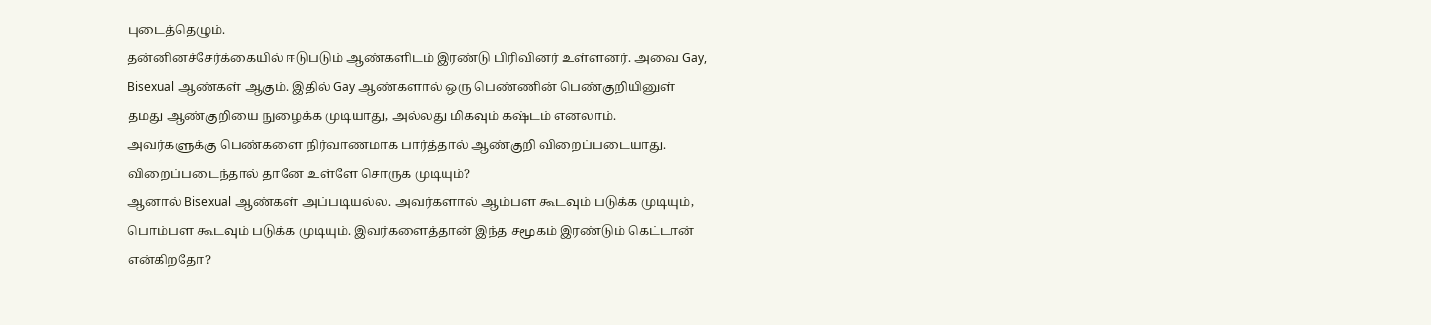புடைத்தெழும்.
தன்னினச்சேர்க்கையில் ஈடுபடும் ஆண்களிடம் இரண்டு பிரிவினர் உள்ளனர். அவை Gay, Bisexual ஆண்கள் ஆகும். இதில் Gay ஆண்களால் ஒரு பெண்ணின் பெண்குறியினுள் தமது ஆண்குறியை நுழைக்க முடியாது, அல்லது மிகவும் கஷ்டம் எனலாம். அவர்களுக்கு பெண்களை நிர்வாணமாக பார்த்தால் ஆண்குறி விறைப்படையாது. விறைப்படைந்தால் தானே உள்ளே சொருக முடியும்?
ஆனால் Bisexual ஆண்கள் அப்படியல்ல. அவர்களால் ஆம்பள கூடவும் படுக்க முடியும், பொம்பள கூடவும் படுக்க முடியும். இவர்களைத்தான் இந்த சமூகம் இரண்டும் கெட்டான் என்கிறதோ?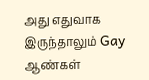அது எதுவாக இருந்தாலும் Gay ஆண்கள்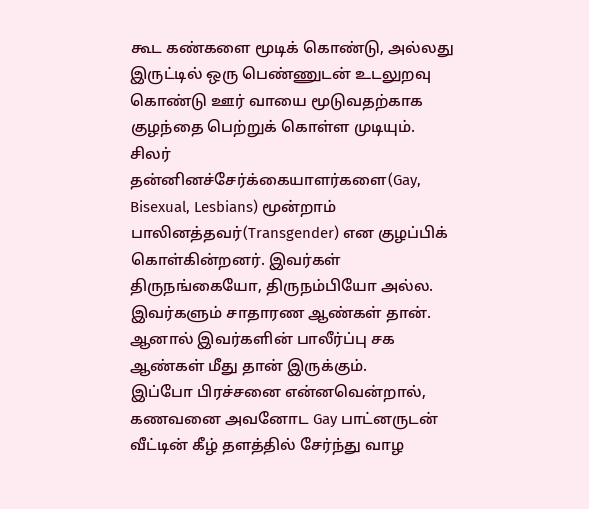கூட கண்களை மூடிக் கொண்டு, அல்லது இருட்டில் ஒரு பெண்ணுடன் உடலுறவு கொண்டு ஊர் வாயை மூடுவதற்காக குழந்தை பெற்றுக் கொள்ள முடியும்.
சிலர் தன்னினச்சேர்க்கையாளர்களை(Gay, Bisexual, Lesbians) மூன்றாம் பாலினத்தவர்(Transgender) என குழப்பிக் கொள்கின்றனர். இவர்கள் திருநங்கையோ, திருநம்பியோ அல்ல. இவர்களும் சாதாரண ஆண்கள் தான். ஆனால் இவர்களின் பாலீர்ப்பு சக ஆண்கள் மீது தான் இருக்கும்.
இப்போ பிரச்சனை என்னவென்றால், கணவனை அவனோட Gay பாட்னருடன் வீட்டின் கீழ் தளத்தில் சேர்ந்து வாழ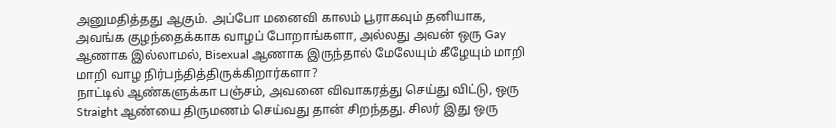அனுமதித்தது ஆகும். அப்போ மனைவி காலம் பூராகவும் தனியாக, அவங்க குழந்தைக்காக வாழப் போறாங்களா, அல்லது அவன் ஒரு Gay ஆணாக இல்லாமல், Bisexual ஆணாக இருந்தால் மேலேயும் கீழேயும் மாறி மாறி வாழ நிர்பந்தித்திருக்கிறார்களா?
நாட்டில் ஆண்களுக்கா பஞ்சம், அவனை விவாகரத்து செய்து விட்டு, ஒரு Straight ஆண்யை திருமணம் செய்வது தான் சிறந்தது. சிலர் இது ஒரு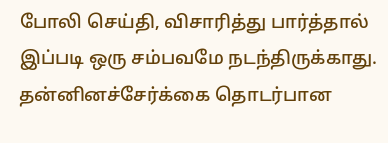போலி செய்தி, விசாரித்து பார்த்தால் இப்படி ஒரு சம்பவமே நடந்திருக்காது. தன்னினச்சேர்க்கை தொடர்பான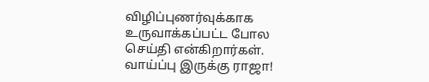விழிப்புணர்வுக்காக உருவாக்கப்பட்ட போல செய்தி என்கிறார்கள். வாய்ப்பு இருக்கு ராஜா!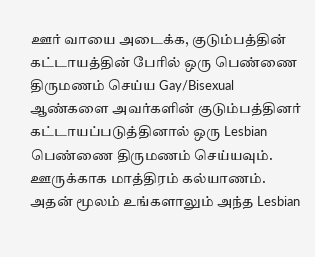ஊர் வாயை அடைக்க, குடும்பத்தின் கட்டாயத்தின் பேரில் ஒரு பெண்ணை திருமணம் செய்ய Gay/Bisexual ஆண்களை அவர்களின் குடும்பத்தினர் கட்டாயப்படுத்தினால் ஒரு Lesbian பெண்ணை திருமணம் செய்யவும். ஊருக்காக மாத்திரம் கல்யாணம். அதன் மூலம் உங்களாலும் அந்த Lesbian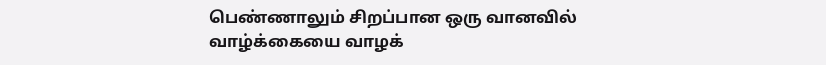பெண்ணாலும் சிறப்பான ஒரு வானவில் வாழ்க்கையை வாழக்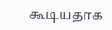கூடியதாக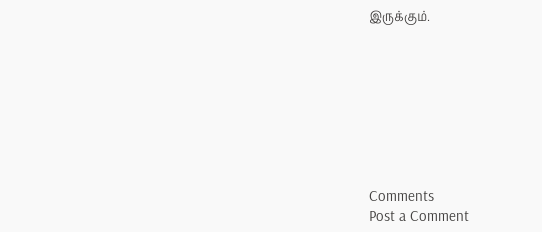இருக்கும்.








Comments
Post a Comment